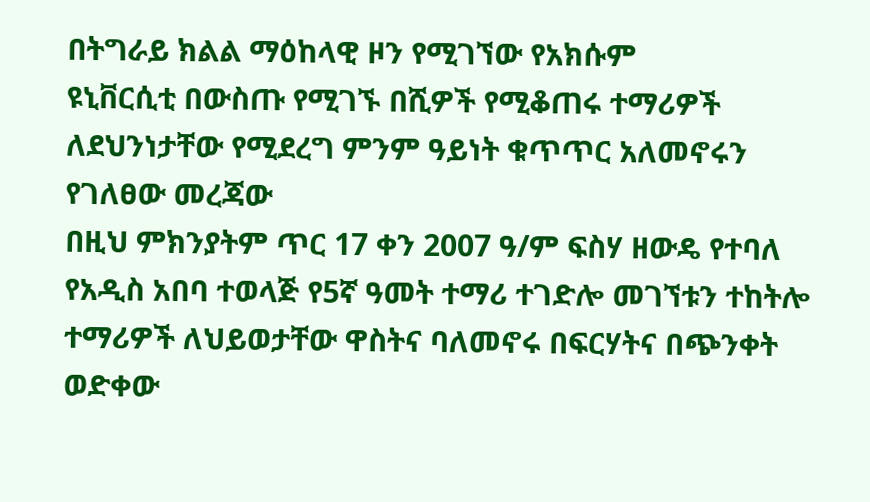በትግራይ ክልል ማዕከላዊ ዞን የሚገኘው የአክሱም
ዩኒቨርሲቲ በውስጡ የሚገኙ በሺዎች የሚቆጠሩ ተማሪዎች ለደህንነታቸው የሚደረግ ምንም ዓይነት ቁጥጥር አለመኖሩን የገለፀው መረጃው
በዚህ ምክንያትም ጥር 17 ቀን 2007 ዓ/ም ፍስሃ ዘውዴ የተባለ የአዲስ አበባ ተወላጅ የ5ኛ ዓመት ተማሪ ተገድሎ መገኘቱን ተከትሎ
ተማሪዎች ለህይወታቸው ዋስትና ባለመኖሩ በፍርሃትና በጭንቀት ወድቀው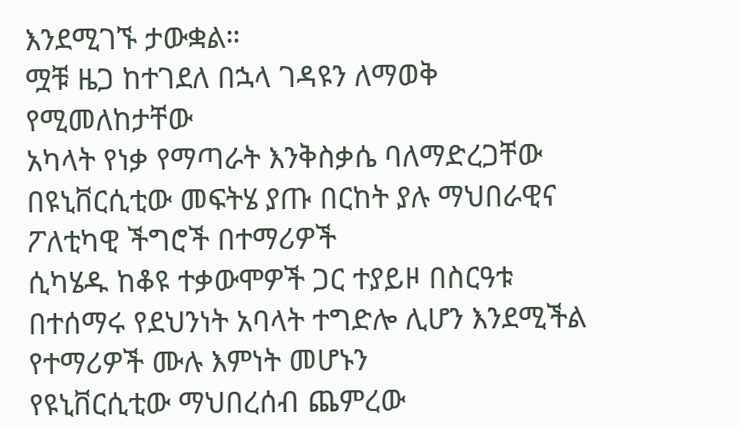እንደሚገኙ ታውቋል።
ሟቹ ዜጋ ከተገደለ በኋላ ገዳዩን ለማወቅ የሚመለከታቸው
አካላት የነቃ የማጣራት እንቅስቃሴ ባለማድረጋቸው በዩኒቨርሲቲው መፍትሄ ያጡ በርከት ያሉ ማህበራዊና ፖለቲካዊ ችግሮች በተማሪዎች
ሲካሄዱ ከቆዩ ተቃውሞዎች ጋር ተያይዞ በስርዓቱ በተሰማሩ የደህንነት አባላት ተግድሎ ሊሆን እንደሚችል የተማሪዎች ሙሉ እምነት መሆኑን
የዩኒቨርሲቲው ማህበረሰብ ጨምረው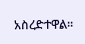አስረድተዋል።